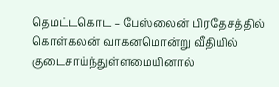தெமட்டகொட – பேஸ்லைன் பிரதேசத்தில் கொள்கலன் வாகனமொன்று வீதியில் குடைசாய்ந்துள்ளமையினால்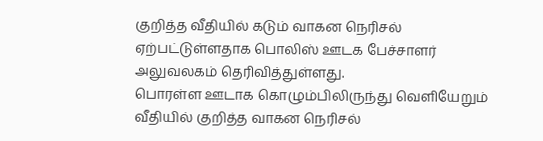குறித்த வீதியில் கடும் வாகன நெரிசல் ஏற்பட்டுள்ளதாக பொலிஸ் ஊடக பேச்சாளர் அலுவலகம் தெரிவித்துள்ளது.
பொரள்ள ஊடாக கொழும்பிலிருந்து வெளியேறும் வீதியில் குறித்த வாகன நெரிசல்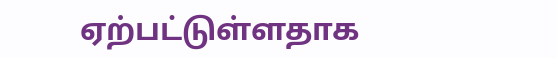ஏற்பட்டுள்ளதாக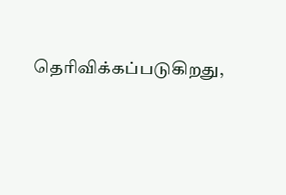தெரிவிக்கப்படுகிறது,